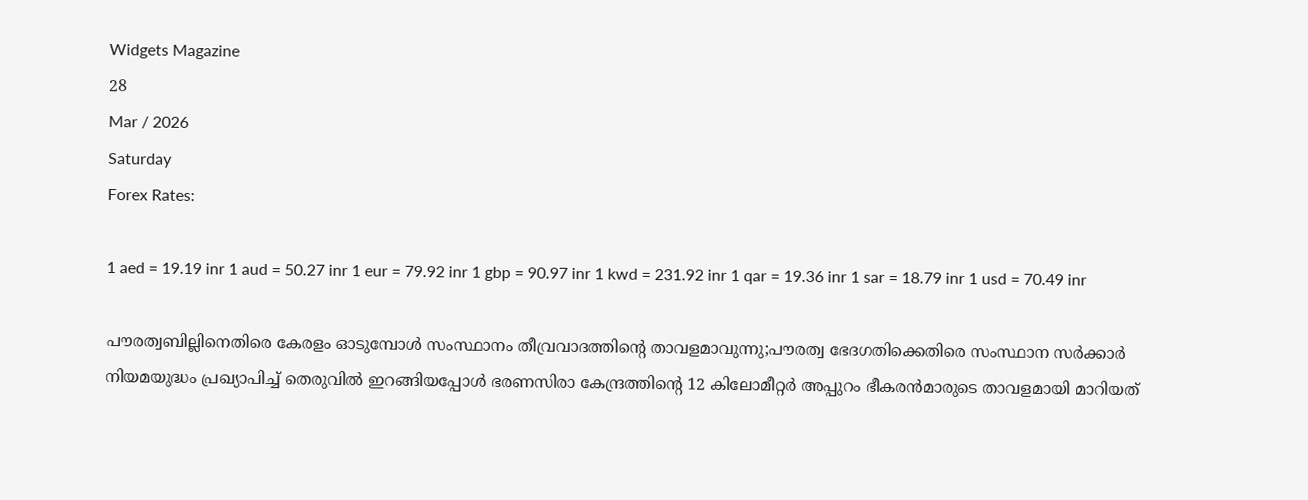Widgets Magazine
28
Mar / 2026
Saturday
Forex Rates:

1 aed = 19.19 inr 1 aud = 50.27 inr 1 eur = 79.92 inr 1 gbp = 90.97 inr 1 kwd = 231.92 inr 1 qar = 19.36 inr 1 sar = 18.79 inr 1 usd = 70.49 inr

പൗരത്വബില്ലിനെതിരെ കേരളം ഓടുമ്പോൾ സംസ്ഥാനം തീവ്രവാദത്തിന്റെ താവളമാവുന്നു;പൗരത്വ ഭേദഗതിക്കെതിരെ സംസ്ഥാന സർക്കാർ നിയമയുദ്ധം പ്രഖ്യാപിച്ച് തെരുവിൽ ഇറങ്ങിയപ്പോൾ ഭരണസിരാ കേന്ദ്രത്തിന്റെ 12 കിലോമീറ്റർ അപ്പുറം ഭീകരൻമാരുടെ താവളമായി മാറിയത്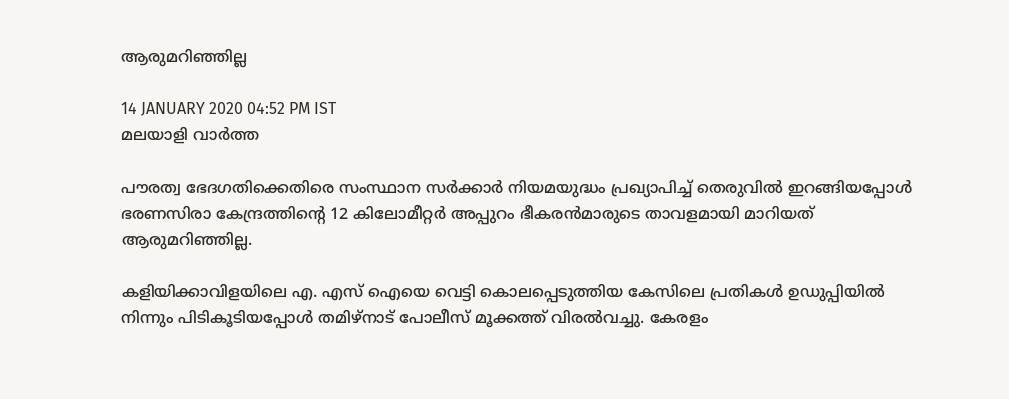ആരുമറിഞ്ഞില്ല

14 JANUARY 2020 04:52 PM IST
മലയാളി വാര്‍ത്ത

പൗരത്വ ഭേദഗതിക്കെതിരെ സംസ്ഥാന സർക്കാർ നിയമയുദ്ധം പ്രഖ്യാപിച്ച് തെരുവിൽ ഇറങ്ങിയപ്പോൾ ഭരണസിരാ കേന്ദ്രത്തിന്റെ 12 കിലോമീറ്റർ അപ്പുറം ഭീകരൻമാരുടെ താവളമായി മാറിയത് ആരുമറിഞ്ഞില്ല.

കളിയിക്കാവിളയിലെ എ. എസ് ഐയെ വെട്ടി കൊലപ്പെടുത്തിയ കേസിലെ പ്രതികൾ ഉഡുപ്പിയിൽ നിന്നും പിടികൂടിയപ്പോൾ തമിഴ്നാട് പോലീസ് മൂക്കത്ത് വിരൽവച്ചു. കേരളം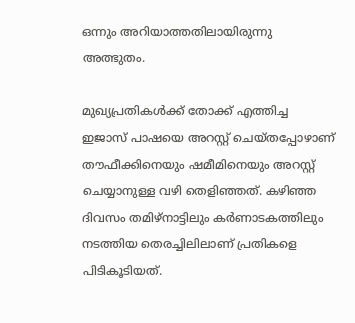ഒന്നും അറിയാത്തതിലായിരുന്നു അത്ഭുതം.

മുഖ്യപ്രതികൾക്ക് തോക്ക് എത്തിച്ച ഇജാസ് പാഷയെ അറസ്റ്റ് ചെയ്തപ്പോഴാണ് തൗഫീക്കിനെയും ഷമീമിനെയും അറസ്റ്റ് ചെയ്യാനുള്ള വഴി തെളിഞ്ഞത്. കഴിഞ്ഞ ദിവസം തമിഴ്നാട്ടിലും കർണാടകത്തിലും നടത്തിയ തെരച്ചിലിലാണ് പ്രതികളെ പിടികൂടിയത്.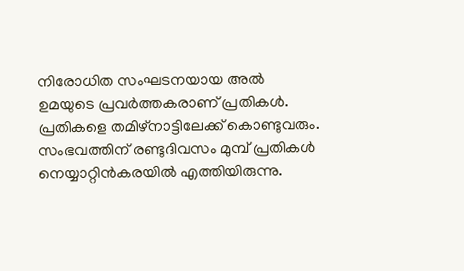നിരോധിത സംഘടനയായ അൽ ഉമയുടെ പ്രവർത്തകരാണ് പ്രതികൾ. പ്രതികളെ തമിഴ്നാട്ടിലേക്ക് കൊണ്ടുവരും. സംഭവത്തിന് രണ്ടുദിവസം മുമ്പ് പ്രതികൾ നെയ്യാറ്റിൻകരയിൽ എത്തിയിരുന്നു.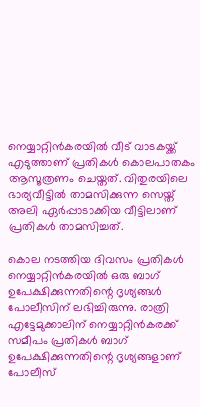നെയ്യാറ്റിൻകരയിൽ വീട് വാടകയ്ക്ക് എടുത്താണ് പ്രതികൾ കൊലപാതകം ആസൂത്രണം ചെയ്തത്. വിതുരയിലെ ഭാര്യവീട്ടിൽ താമസിക്കുന്ന സെയ്ത് അലി ഏർപ്പാടാക്കിയ വീട്ടിലാണ് പ്രതികൾ താമസിച്ചത്.

കൊല നടത്തിയ ദിവസം പ്രതികൾ നെയ്യാറ്റിൻകരയിൽ ഒരു ബാഗ് ഉപേക്ഷിക്കുന്നതിന്റെ ദൃശ്യങ്ങൾ പോലീസിന് ലഭിച്ചിരുന്നു. രാത്രി എട്ടേമുക്കാലിന് നെയ്യാറ്റിൻകരക്ക് സമീപം പ്രതികൾ ബാഗ് ഉപേക്ഷിക്കുന്നതിന്റെ ദൃശ്യങ്ങളാണ് പോലീസ്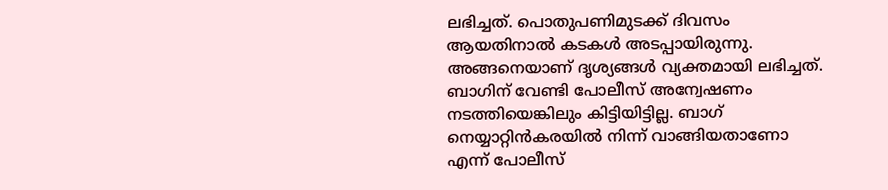ലഭിച്ചത്. പൊതുപണിമുടക്ക് ദിവസം ആയതിനാൽ കടകൾ അടപ്പായിരുന്നു. അങ്ങനെയാണ് ദൃശ്യങ്ങൾ വ്യക്തമായി ലഭിച്ചത്. ബാഗിന് വേണ്ടി പോലീസ് അന്വേഷണം നടത്തിയെങ്കിലും കിട്ടിയിട്ടില്ല. ബാഗ് നെയ്യാറ്റിൻകരയിൽ നിന്ന് വാങ്ങിയതാണോ എന്ന് പോലീസ്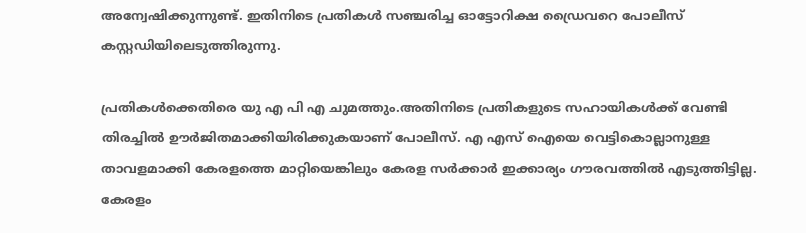അന്വേഷിക്കുന്നുണ്ട്. ഇതിനിടെ പ്രതികൾ സഞ്ചരിച്ച ഓട്ടോറിക്ഷ ഡ്രൈവറെ പോലീസ് കസ്റ്റഡിയിലെടുത്തിരുന്നു.

പ്രതികൾക്കെതിരെ യു എ പി എ ചുമത്തും.അതിനിടെ പ്രതികളുടെ സഹായികൾക്ക് വേണ്ടി തിരച്ചിൽ ഊർജിതമാക്കിയിരിക്കുകയാണ് പോലീസ്. എ എസ് ഐയെ വെട്ടികൊല്ലാനുള്ള താവളമാക്കി കേരളത്തെ മാറ്റിയെങ്കിലും കേരള സർക്കാർ ഇക്കാര്യം ഗൗരവത്തിൽ എടുത്തിട്ടില്ല. കേരളം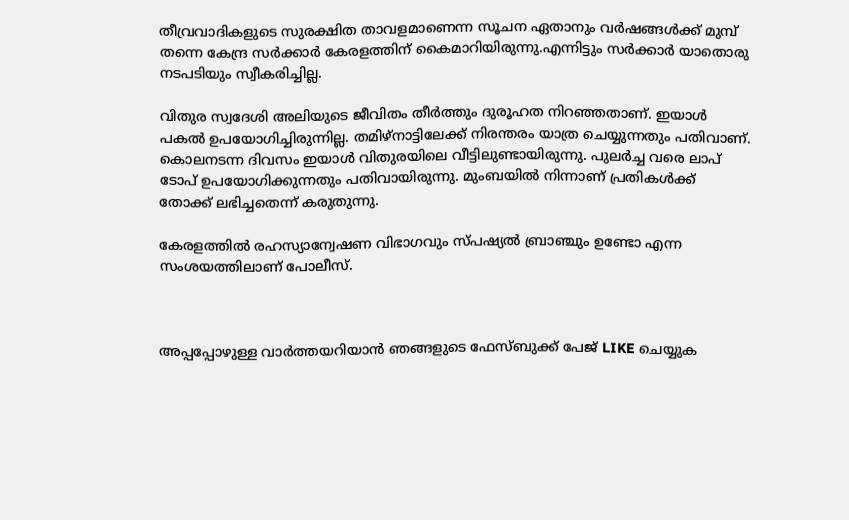തീവ്രവാദികളുടെ സുരക്ഷിത താവളമാണെന്ന സൂചന ഏതാനും വർഷങ്ങൾക്ക് മുമ്പ് തന്നെ കേന്ദ്ര സർക്കാർ കേരളത്തിന് കൈമാറിയിരുന്നു.എന്നിട്ടും സർക്കാർ യാതൊരു നടപടിയും സ്വീകരിച്ചില്ല.

വിതുര സ്വദേശി അലിയുടെ ജീവിതം തീർത്തും ദുരൂഹത നിറഞ്ഞതാണ്. ഇയാൾ പകൽ ഉപയോഗിച്ചിരുന്നില്ല. തമിഴ്നാട്ടിലേക്ക് നിരന്തരം യാത്ര ചെയ്യുന്നതും പതിവാണ്. കൊലനടന്ന ദിവസം ഇയാൾ വിതുരയിലെ വീട്ടിലുണ്ടായിരുന്നു. പുലർച്ച വരെ ലാപ് ടോപ് ഉപയോഗിക്കുന്നതും പതിവായിരുന്നു. മുംബയിൽ നിന്നാണ് പ്രതികൾക്ക് തോക്ക് ലഭിച്ചതെന്ന് കരുതുന്നു.

കേരളത്തിൽ രഹസ്യാന്വേഷണ വിഭാഗവും സ്പഷ്യൽ ബ്രാഞ്ചും ഉണ്ടോ എന്ന സംശയത്തിലാണ് പോലീസ്.



അപ്പപ്പോഴുള്ള വാര്‍ത്തയറിയാന്‍ ഞങ്ങളുടെ ഫേസ്‌ബുക്ക്‌ പേജ് LIKE ചെയ്യുക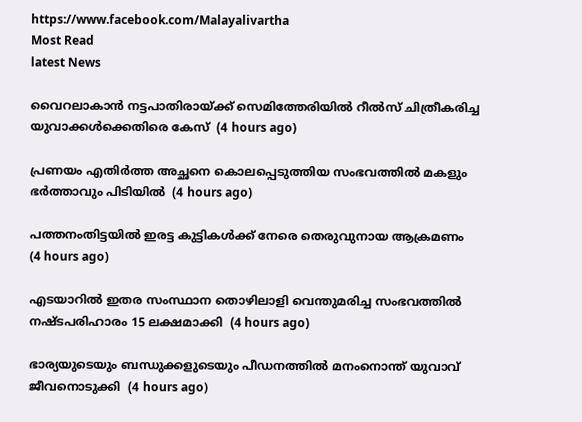https://www.facebook.com/Malayalivartha
Most Read
latest News

വൈറലാകാന്‍ നട്ടപാതിരായ്ക്ക് സെമിത്തേരിയില്‍ റീല്‍സ് ചിത്രീകരിച്ച യുവാക്കള്‍ക്കെതിരെ കേസ്  (4 hours ago)

പ്രണയം എതിര്‍ത്ത അച്ഛനെ കൊലപ്പെടുത്തിയ സംഭവത്തില്‍ മകളും ഭര്‍ത്താവും പിടിയില്‍  (4 hours ago)

പത്തനംതിട്ടയില്‍ ഇരട്ട കുട്ടികള്‍ക്ക് നേരെ തെരുവുനായ ആക്രമണം  (4 hours ago)

എടയാറില്‍ ഇതര സംസ്ഥാന തൊഴിലാളി വെന്തുമരിച്ച സംഭവത്തില്‍ നഷ്ടപരിഹാരം 15 ലക്ഷമാക്കി  (4 hours ago)

ഭാര്യയുടെയും ബന്ധുക്കളുടെയും പീഡനത്തില്‍ മനംനൊന്ത് യുവാവ് ജീവനൊടുക്കി  (4 hours ago)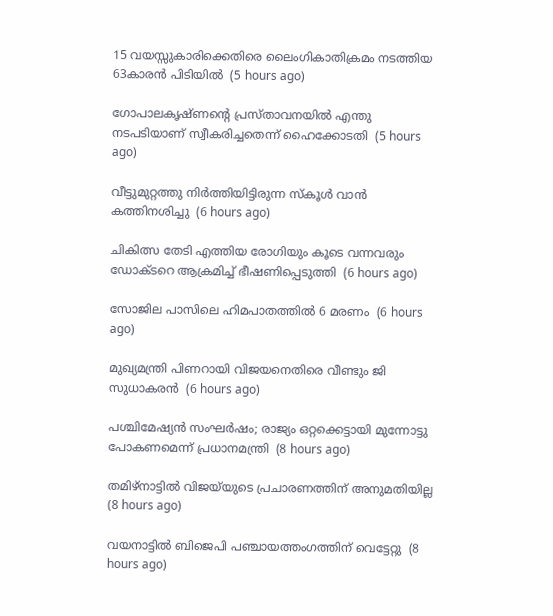15 വയസ്സുകാരിക്കെതിരെ ലൈംഗികാതിക്രമം നടത്തിയ 63കാരന്‍ പിടിയില്‍  (5 hours ago)

ഗോപാലകൃഷ്ണന്റെ പ്രസ്താവനയില്‍ എന്തു നടപടിയാണ് സ്വീകരിച്ചതെന്ന് ഹൈക്കോടതി  (5 hours ago)

വീട്ടുമുറ്റത്തു നിര്‍ത്തിയിട്ടിരുന്ന സ്‌കൂള്‍ വാന്‍ കത്തിനശിച്ചു  (6 hours ago)

ചികിത്സ തേടി എത്തിയ രോഗിയും കൂടെ വന്നവരും ഡോക്ടറെ ആക്രമിച്ച് ഭീഷണിപ്പെടുത്തി  (6 hours ago)

സോജില പാസിലെ ഹിമപാതത്തില്‍ 6 മരണം  (6 hours ago)

മുഖ്യമന്ത്രി പിണറായി വിജയനെതിരെ വീണ്ടും ജി സുധാകരന്‍  (6 hours ago)

പശ്ചിമേഷ്യന്‍ സംഘര്‍ഷം; രാജ്യം ഒറ്റക്കെട്ടായി മുന്നോട്ടു പോകണമെന്ന് പ്രധാനമന്ത്രി  (8 hours ago)

തമിഴ്‌നാട്ടില്‍ വിജയ്‌യുടെ പ്രചാരണത്തിന് അനുമതിയില്ല  (8 hours ago)

വയനാട്ടില്‍ ബിജെപി പഞ്ചായത്തംഗത്തിന് വെട്ടേറ്റു  (8 hours ago)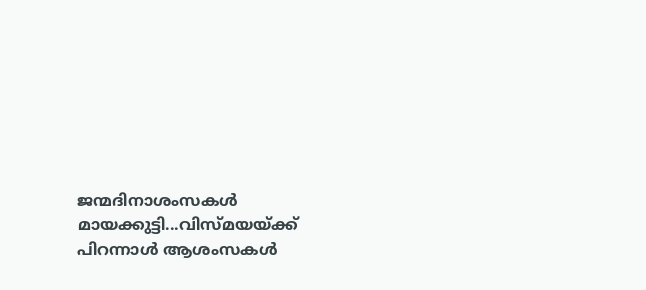ജന്മദിനാശംസകള്‍ മായക്കുട്ടി...വിസ്മയയ്ക്ക് പിറന്നാള്‍ ആശംസകള്‍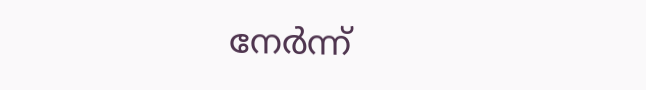നേര്‍ന്ന്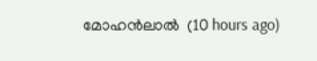മോഹന്‍ലാല്‍  (10 hours ago)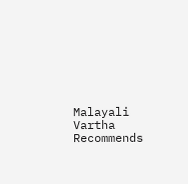Malayali Vartha Recommends